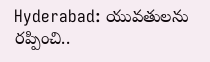Hyderabad: యువతులను రప్పించి..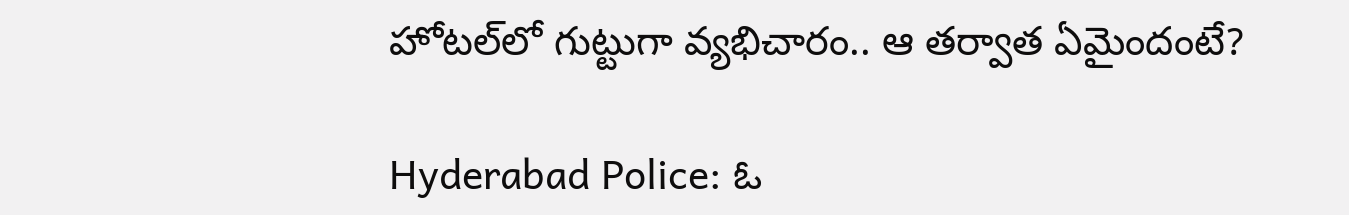హోటల్‌‌లో గుట్టుగా వ్యభిచారం.. ఆ తర్వాత ఏమైందంటే?

Hyderabad Police: ఓ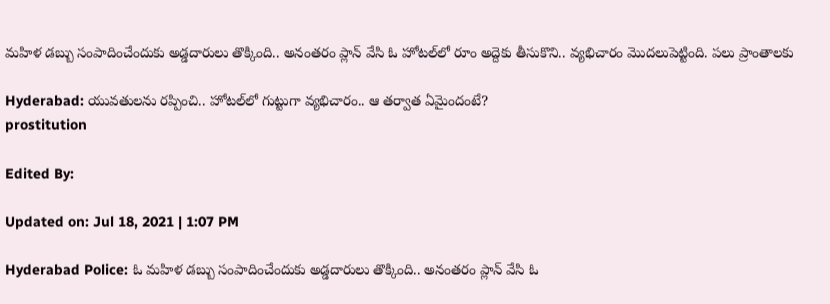మహిళ డబ్బు సంపాదించేందుకు అడ్డదారులు తొక్కింది.. అనంతరం ప్లాన్ వేసి ఓ హోటల్‌లో రూం అద్దెకు తీసుకొని.. వ్యభిచారం మొదలుపెట్టింది. పలు ప్రాంతాలకు

Hyderabad: యువతులను రప్పించి.. హోటల్‌‌లో గుట్టుగా వ్యభిచారం.. ఆ తర్వాత ఏమైందంటే?
prostitution

Edited By:

Updated on: Jul 18, 2021 | 1:07 PM

Hyderabad Police: ఓ మహిళ డబ్బు సంపాదించేందుకు అడ్డదారులు తొక్కింది.. అనంతరం ప్లాన్ వేసి ఓ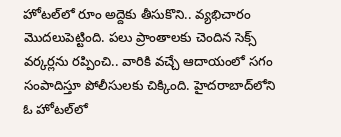హోటల్‌లో రూం అద్దెకు తీసుకొని.. వ్యభిచారం మొదలుపెట్టింది. పలు ప్రాంతాలకు చెందిన సెక్స్ వర్కర్లను రప్పించి.. వారికి వచ్చే ఆదాయంలో సగం సంపాదిస్తూ పోలీసులకు చిక్కింది. హైదరాబాద్‌లోని ఓ హోటల్‌లో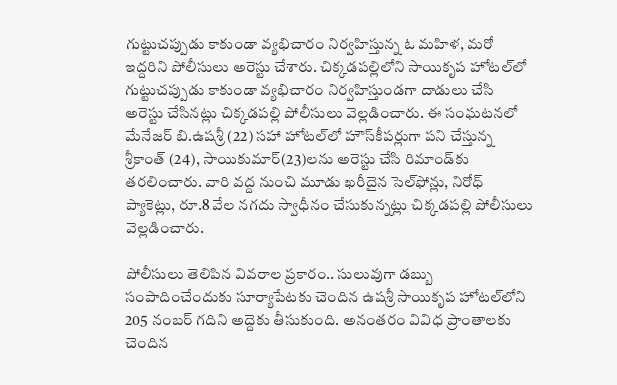గుట్టుచప్పుడు కాకుండా వ్యభిచారం నిర్వహిస్తున్న ఓ మహిళ, మరో ఇద్దరిని పోలీసులు అరెస్టు చేశారు. చిక్కడపల్లిలోని సాయికృప హోటల్‌లో గుట్టుచప్పుడు కాకుండా వ్యభిచారం నిర్వహిస్తుండగా దాడులు చేసి అరెస్టు చేసినట్లు చిక్కడపల్లి పోలీసులు వెల్లడించారు. ఈ సంఘటనలో మేనేజర్‌ బి.ఉషశ్రీ (22) సహా హోటల్‌లో హౌస్‌కీపర్లుగా పని చేస్తున్న శ్రీకాంత్‌ (24), సాయికుమార్‌(23)లను అరెస్టు చేసి రిమాండ్‌కు తరలించారు. వారి వద్ద నుంచి మూడు ఖరీదైన సెల్‌ఫోన్లు, నిరోధ్‌ ప్యాకెట్లు, రూ.8 వేల నగదు స్వాధీనం చేసుకున్నట్లు చిక్కడపల్లి పోలీసులు వెల్లడించారు.

పోలీసులు తెలిపిన వివరాల ప్రకారం.. సులువుగా డబ్బు సంపాదించేందుకు సూర్యాపేటకు చెందిన ఉషశ్రీ సాయికృప హోటల్‌లోని 205 నంబర్‌ గదిని అద్దెకు తీసుకుంది. అనంతరం వివిధ ప్రాంతాలకు చెందిన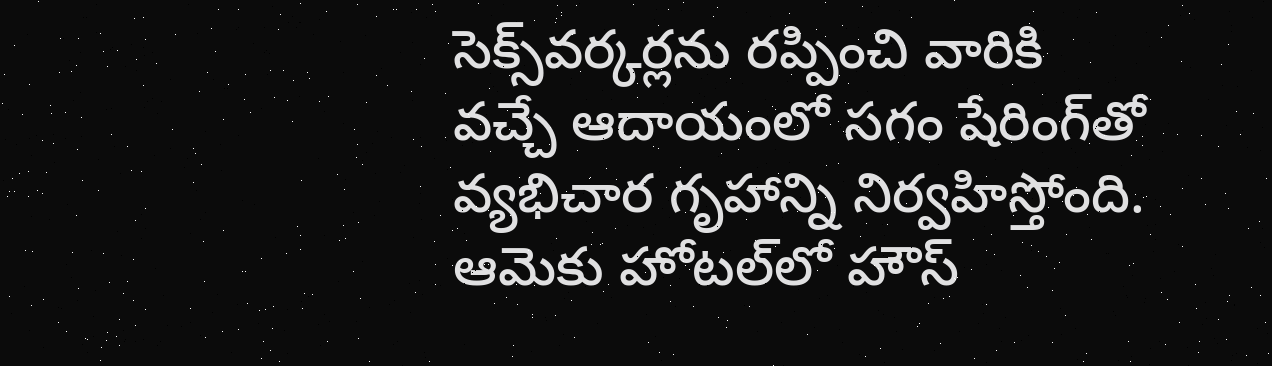సెక్స్‌వర్కర్లను రప్పించి వారికి వచ్చే ఆదాయంలో సగం షేరింగ్‌తో వ్యభిచార గృహాన్ని నిర్వహిస్తోంది. ఆమెకు హోటల్‌లో హౌస్‌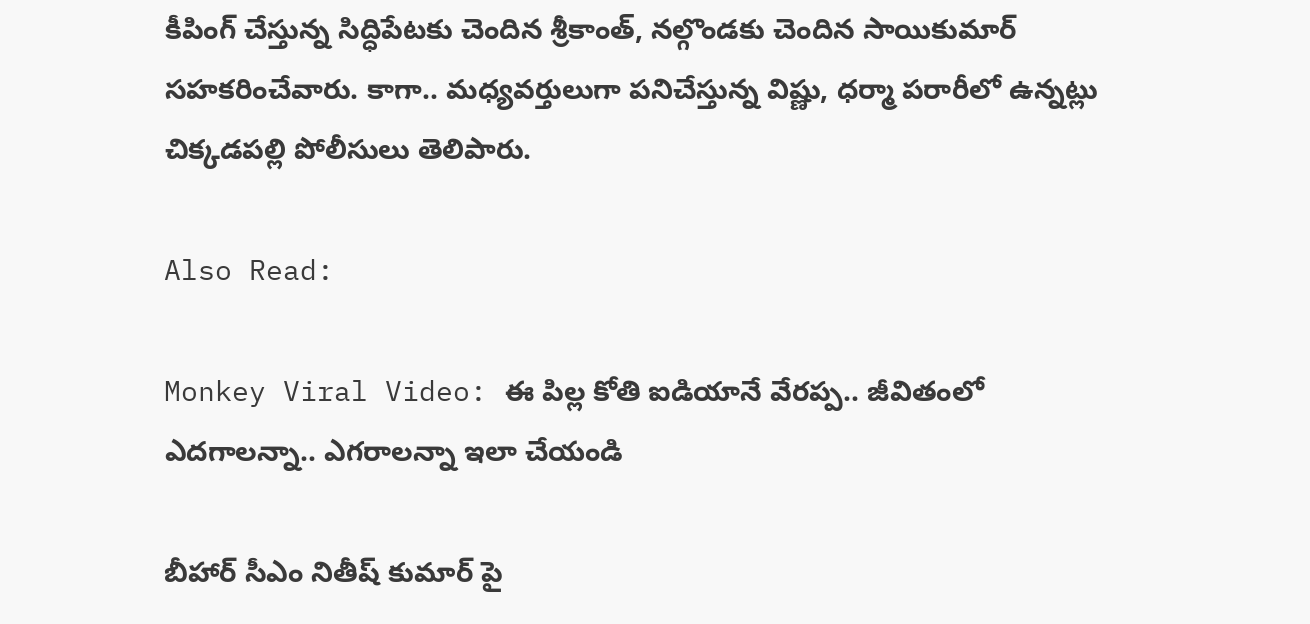కీపింగ్‌ చేస్తున్న సిద్ధిపేటకు చెందిన శ్రీకాంత్, నల్గొండకు చెందిన సాయికుమార్‌ సహకరించేవారు. కాగా.. మధ్యవర్తులుగా పనిచేస్తున్న విష్ణు, ధర్మా పరారీలో ఉన్నట్లు చిక్కడపల్లి పోలీసులు తెలిపారు.

Also Read:

Monkey Viral Video: ఈ పిల్ల కోతి ఐడియానే వేరప్ప.. జీవితంలో ఎదగాలన్నా.. ఎగరాలన్నా ఇలా చేయండి

బీహార్ సీఎం నితీష్ కుమార్ పై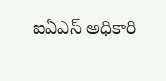ఐఏఎస్ అధికారి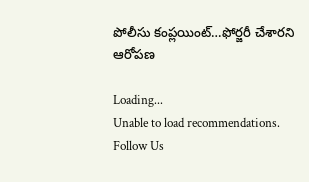పోలీసు కంప్లయింట్…ఫోర్జరీ చేశారని ఆరోపణ

Loading...
Unable to load recommendations.
Follow Us